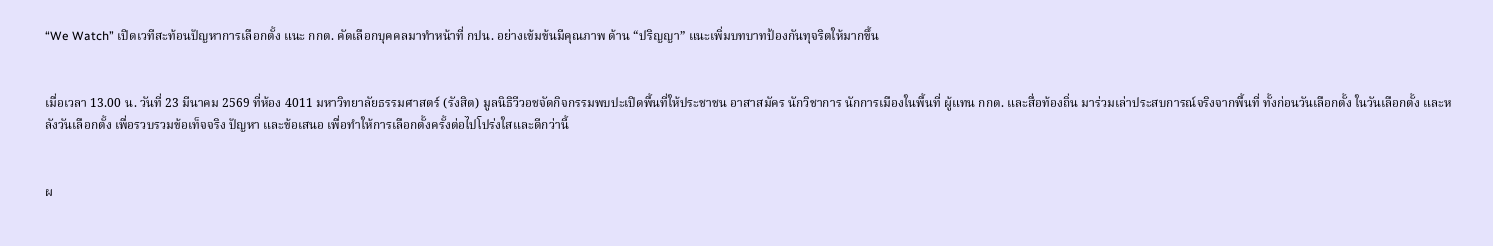“We Watch” เปิดเวทีสะท้อนปัญหาการเลือกตั้ง แนะ กกต. คัดเลือกบุคคลมาทำหน้าที่ กปน. อย่างเข้มข้นมีคุณภาพ ด้าน “ปริญญา” แนะเพิ่มบทบาทป้องกันทุจริตให้มากขึ้น


เมื่อเวลา 13.00 น. วันที่ 23 มีนาคม 2569 ที่ห้อง 4011 มหาวิทยาลัยธรรมศาสตร์ (รังสิต) มูลนิธิวีวอชจัดกิจกรรมพบปะเปิดพื้นที่ให้ประชาชน อาสาสมัคร นักวิชาการ นักการเมืองในพื้นที่ ผู้แทน กกต. และสื่อท้องถิ่น มาร่วมเล่าประสบการณ์จริงจากพื้นที่ ทั้งก่อนวันเลือกตั้ง ในวันเลือกตั้ง และหลังวันเลือกตั้ง เพื่อรวบรวมข้อเท็จจริง ปัญหา และข้อเสนอ เพื่อทำให้การเลือกตั้งครั้งต่อไปโปร่งใสและดีกว่านี้


ผ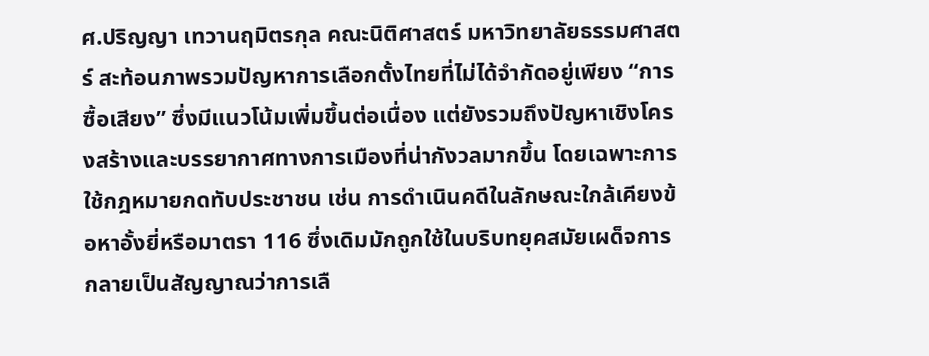ศ.ปริญญา เทวานฤมิตรกุล คณะนิติศาสตร์ มหาวิทยาลัยธรรมศาสตร์ สะท้อนภาพรวมปัญหาการเลือกตั้งไทยที่ไม่ได้จำกัดอยู่เพียง “การซื้อเสียง” ซึ่งมีแนวโน้มเพิ่มขึ้นต่อเนื่อง แต่ยังรวมถึงปัญหาเชิงโครงสร้างและบรรยากาศทางการเมืองที่น่ากังวลมากขึ้น โดยเฉพาะการใช้กฎหมายกดทับประชาชน เช่น การดำเนินคดีในลักษณะใกล้เคียงข้อหาอั้งยี่หรือมาตรา 116 ซึ่งเดิมมักถูกใช้ในบริบทยุคสมัยเผด็จการ กลายเป็นสัญญาณว่าการเลื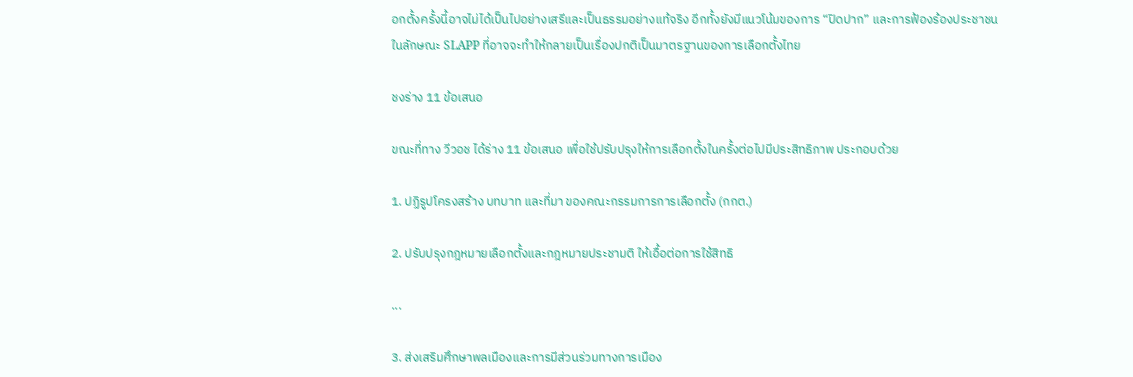อกตั้งครั้งนี้อาจไม่ได้เป็นไปอย่างเสรีและเป็นธรรมอย่างแท้จริง อีกทั้งยังมีแนวโน้มของการ “ปิดปาก” และการฟ้องร้องประชาชนในลักษณะ SLAPP ที่อาจจะทำให้กลายเป็นเรื่องปกติเป็นมาตรฐานของการเลือกตั้งไทย

ชงร่าง 11 ข้อเสนอ

ขณะที่ทาง วีวอช ได้ร่าง 11 ข้อเสนอ เพื่อใช้ปรับปรุงให้การเลือกตั้งในครั้งต่อไปมีประสิทธิภาพ ประกอบด้วย

1. ปฏิรูปโครงสร้าง บทบาท และที่มา ของคณะกรรมการการเลือกตั้ง (กกต.)

2. ปรับปรุงกฎหมายเลือกตั้งและกฎหมายประชามติ ให้เอื้อต่อการใช้สิทธิ

...

3. ส่งเสริมศึกษาพลเมืองและการมีส่วนร่วมทางการเมือง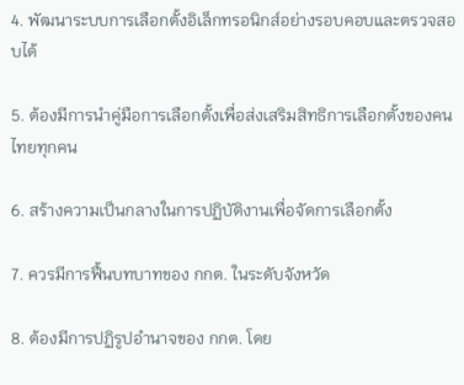4. พัฒนาระบบการเลือกตั้งอิเล็กทรอนิกส์อย่างรอบคอบและตรวจสอบได้

5. ต้องมีการนำคู่มือการเลือกตั้งเพื่อส่งเสริมสิทธิการเลือกตั้งของคนไทยทุกคน

6. สร้างความเป็นกลางในการปฏิบัติงานเพื่อจัดการเลือกตั้ง

7. ควรมีการฟื้นบทบาทของ กกต. ในระดับจังหวัด

8. ต้องมีการปฏิรูปอำนาจของ กกต. โดย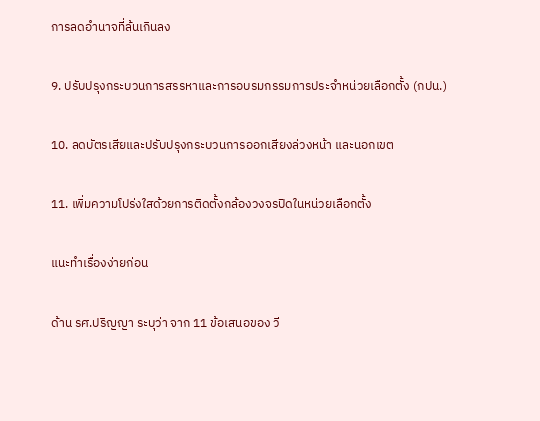การลดอำนาจที่ล้นเกินลง

9. ปรับปรุงกระบวนการสรรหาและการอบรมกรรมการประจำหน่วยเลือกตั้ง (กปน.)

10. ลดบัตรเสียและปรับปรุงกระบวนการออกเสียงล่วงหน้า และนอกเขต

11. เพิ่มความโปร่งใสด้วยการติดตั้งกล้องวงจรปิดในหน่วยเลือกตั้ง

แนะทำเรื่องง่ายก่อน

ด้าน รศ.ปริญญา ระบุว่า จาก 11 ข้อเสนอของ วี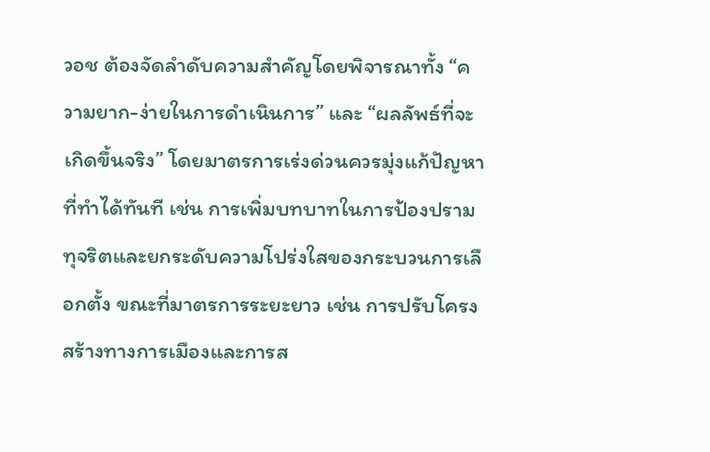วอช ต้องจัดลำดับความสำคัญโดยพิจารณาทั้ง “ความยาก-ง่ายในการดำเนินการ” และ “ผลลัพธ์ที่จะเกิดขึ้นจริง” โดยมาตรการเร่งด่วนควรมุ่งแก้ปัญหาที่ทำได้ทันที เช่น การเพิ่มบทบาทในการป้องปรามทุจริตและยกระดับความโปร่งใสของกระบวนการเลือกตั้ง ขณะที่มาตรการระยะยาว เช่น การปรับโครงสร้างทางการเมืองและการส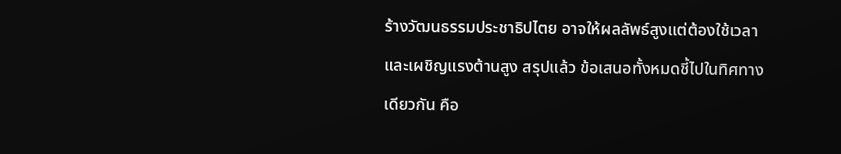ร้างวัฒนธรรมประชาธิปไตย อาจให้ผลลัพธ์สูงแต่ต้องใช้เวลาและเผชิญแรงต้านสูง สรุปแล้ว ข้อเสนอทั้งหมดชี้ไปในทิศทางเดียวกัน คือ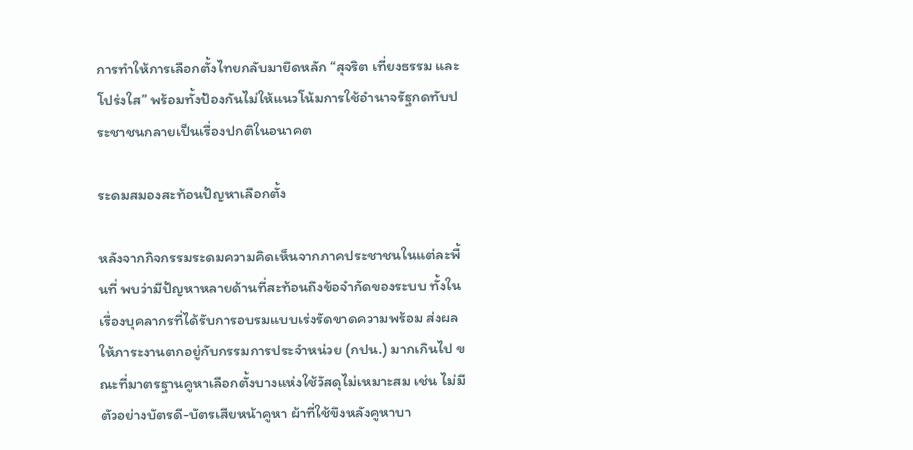การทำให้การเลือกตั้งไทยกลับมายึดหลัก “สุจริต เที่ยงธรรม และโปร่งใส” พร้อมทั้งป้องกันไม่ให้แนวโน้มการใช้อำนาจรัฐกดทับประชาชนกลายเป็นเรื่องปกติในอนาคต

ระดมสมองสะท้อนปัญหาเลือกตั้ง

หลังจากกิจกรรมระดมความคิดเห็นจากภาคประชาชนในแต่ละพื้นที่ พบว่ามีปัญหาหลายด้านที่สะท้อนถึงข้อจำกัดของระบบ ทั้งในเรื่องบุคลากรที่ได้รับการอบรมแบบเร่งรัดขาดความพร้อม ส่งผลให้ภาระงานตกอยู่กับกรรมการประจำหน่วย (กปน.) มากเกินไป ขณะที่มาตรฐานคูหาเลือกตั้งบางแห่งใช้วัสดุไม่เหมาะสม เช่น ไม่มีตัวอย่างบัตรดี-บัตรเสียหน้าคูหา ผ้าที่ใช้ขึงหลังคูหาบา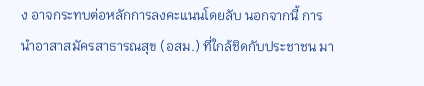ง อาจกระทบต่อหลักการลงคะแนนโดยลับ นอกจากนี้ การนำอาสาสมัครสาธารณสุข (อสม.) ที่ใกล้ชิดกับประชาชน มา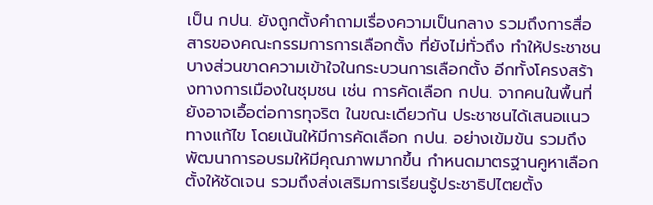เป็น กปน. ยังถูกตั้งคำถามเรื่องความเป็นกลาง รวมถึงการสื่อสารของคณะกรรมการการเลือกตั้ง ที่ยังไม่ทั่วถึง ทำให้ประชาชนบางส่วนขาดความเข้าใจในกระบวนการเลือกตั้ง อีกทั้งโครงสร้างทางการเมืองในชุมชน เช่น การคัดเลือก กปน. จากคนในพื้นที่ ยังอาจเอื้อต่อการทุจริต ในขณะเดียวกัน ประชาชนได้เสนอแนวทางแก้ไข โดยเน้นให้มีการคัดเลือก กปน. อย่างเข้มข้น รวมถึงพัฒนาการอบรมให้มีคุณภาพมากขึ้น กำหนดมาตรฐานคูหาเลือกตั้งให้ชัดเจน รวมถึงส่งเสริมการเรียนรู้ประชาธิปไตยตั้ง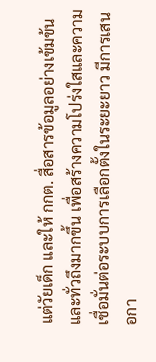แต่วัยเด็ก และให้ กกต. สื่อสารข้อมูลอย่างเข้มข้นและทั่วถึงมากขึ้น เพื่อสร้างความโปร่งใสและความเชื่อมั่นต่อระบบการเลือกตั้งในระยะยาว มีการเสนอกา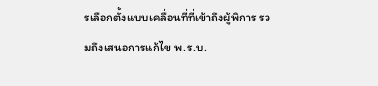รเลือกตั้งแบบเคลื่อนที่ที่เข้าถึงผู้พิการ รวมถึงเสนอการแก้ไข พ.ร.บ.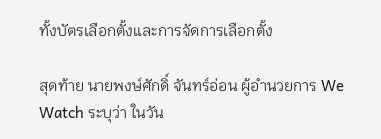ทั้งบัตรเลือกตั้งและการจัดการเลือกตั้ง

สุดท้าย นายพงษ์ศักดิ์ จันทร์อ่อน ผู้อำนวยการ We Watch ระบุว่า ในวัน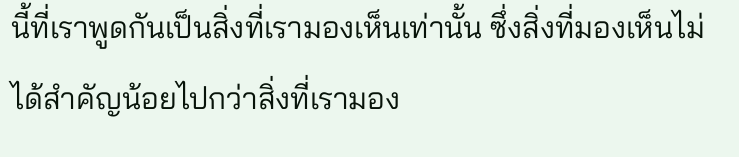นี้ที่เราพูดกันเป็นสิ่งที่เรามองเห็นเท่านั้น ซึ่งสิ่งที่มองเห็นไม่ได้สำคัญน้อยไปกว่าสิ่งที่เรามอง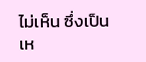ไม่เห็น ซึ่งเป็นเห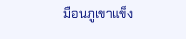มือนภูเขาแข็ง